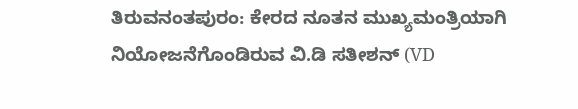ತಿರುವನಂತಪುರಂ: ಕೇರದ ನೂತನ ಮುಖ್ಯಮಂತ್ರಿಯಾಗಿ ನಿಯೋಜನೆಗೊಂಡಿರುವ ವಿ.ಡಿ ಸತೀಶನ್ (VD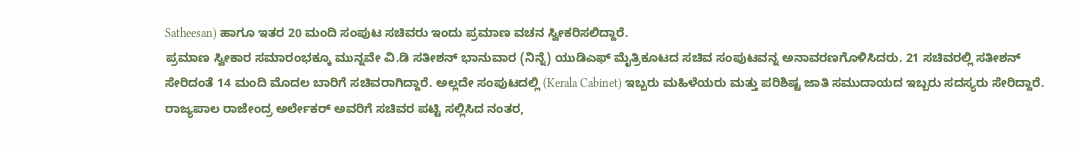Satheesan) ಹಾಗೂ ಇತರ 20 ಮಂದಿ ಸಂಪುಟ ಸಚಿವರು ಇಂದು ಪ್ರಮಾಣ ವಚನ ಸ್ವೀಕರಿಸಲಿದ್ದಾರೆ.
ಪ್ರಮಾಣ ಸ್ವೀಕಾರ ಸಮಾರಂಭಕ್ಕೂ ಮುನ್ನವೇ ವಿ.ಡಿ ಸತೀಶನ್ ಭಾನುವಾರ (ನಿನ್ನೆ) ಯುಡಿಎಫ್ ಮೈತ್ರಿಕೂಟದ ಸಚಿವ ಸಂಪುಟವನ್ನ ಅನಾವರಣಗೊಳಿಸಿದರು. 21 ಸಚಿವರಲ್ಲಿ ಸತೀಶನ್ ಸೇರಿದಂತೆ 14 ಮಂದಿ ಮೊದಲ ಬಾರಿಗೆ ಸಚಿವರಾಗಿದ್ದಾರೆ. ಅಲ್ಲದೇ ಸಂಪುಟದಲ್ಲಿ (Kerala Cabinet) ಇಬ್ಬರು ಮಹಿಳೆಯರು ಮತ್ತು ಪರಿಶಿಷ್ಟ ಜಾತಿ ಸಮುದಾಯದ ಇಬ್ಬರು ಸದಸ್ಯರು ಸೇರಿದ್ದಾರೆ.
ರಾಜ್ಯಪಾಲ ರಾಜೇಂದ್ರ ಅರ್ಲೇಕರ್ ಅವರಿಗೆ ಸಚಿವರ ಪಟ್ಟಿ ಸಲ್ಲಿಸಿದ ನಂತರ,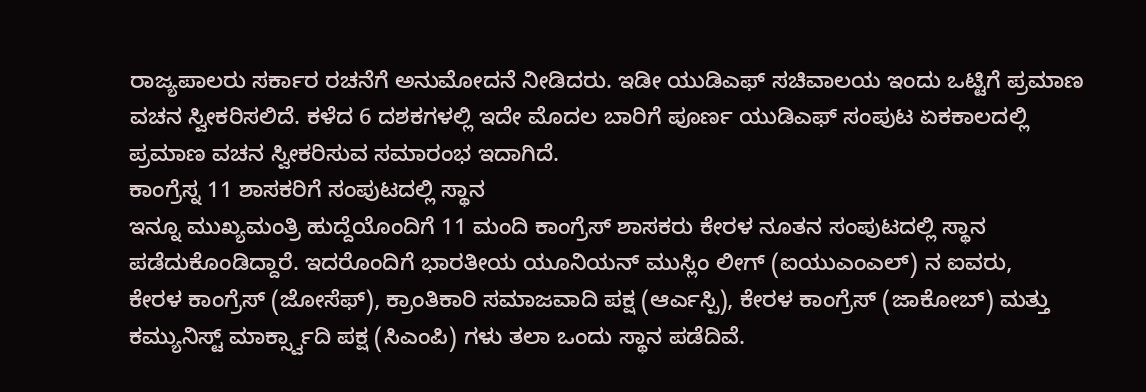ರಾಜ್ಯಪಾಲರು ಸರ್ಕಾರ ರಚನೆಗೆ ಅನುಮೋದನೆ ನೀಡಿದರು. ಇಡೀ ಯುಡಿಎಫ್ ಸಚಿವಾಲಯ ಇಂದು ಒಟ್ಟಿಗೆ ಪ್ರಮಾಣ ವಚನ ಸ್ವೀಕರಿಸಲಿದೆ. ಕಳೆದ 6 ದಶಕಗಳಲ್ಲಿ ಇದೇ ಮೊದಲ ಬಾರಿಗೆ ಪೂರ್ಣ ಯುಡಿಎಫ್ ಸಂಪುಟ ಏಕಕಾಲದಲ್ಲಿ ಪ್ರಮಾಣ ವಚನ ಸ್ವೀಕರಿಸುವ ಸಮಾರಂಭ ಇದಾಗಿದೆ.
ಕಾಂಗ್ರೆಸ್ನ 11 ಶಾಸಕರಿಗೆ ಸಂಪುಟದಲ್ಲಿ ಸ್ಥಾನ
ಇನ್ನೂ ಮುಖ್ಯಮಂತ್ರಿ ಹುದ್ದೆಯೊಂದಿಗೆ 11 ಮಂದಿ ಕಾಂಗ್ರೆಸ್ ಶಾಸಕರು ಕೇರಳ ನೂತನ ಸಂಪುಟದಲ್ಲಿ ಸ್ಥಾನ ಪಡೆದುಕೊಂಡಿದ್ದಾರೆ. ಇದರೊಂದಿಗೆ ಭಾರತೀಯ ಯೂನಿಯನ್ ಮುಸ್ಲಿಂ ಲೀಗ್ (ಐಯುಎಂಎಲ್) ನ ಐವರು,
ಕೇರಳ ಕಾಂಗ್ರೆಸ್ (ಜೋಸೆಫ್), ಕ್ರಾಂತಿಕಾರಿ ಸಮಾಜವಾದಿ ಪಕ್ಷ (ಆರ್ಎಸ್ಪಿ), ಕೇರಳ ಕಾಂಗ್ರೆಸ್ (ಜಾಕೋಬ್) ಮತ್ತು ಕಮ್ಯುನಿಸ್ಟ್ ಮಾರ್ಕ್ಸ್ವಾದಿ ಪಕ್ಷ (ಸಿಎಂಪಿ) ಗಳು ತಲಾ ಒಂದು ಸ್ಥಾನ ಪಡೆದಿವೆ.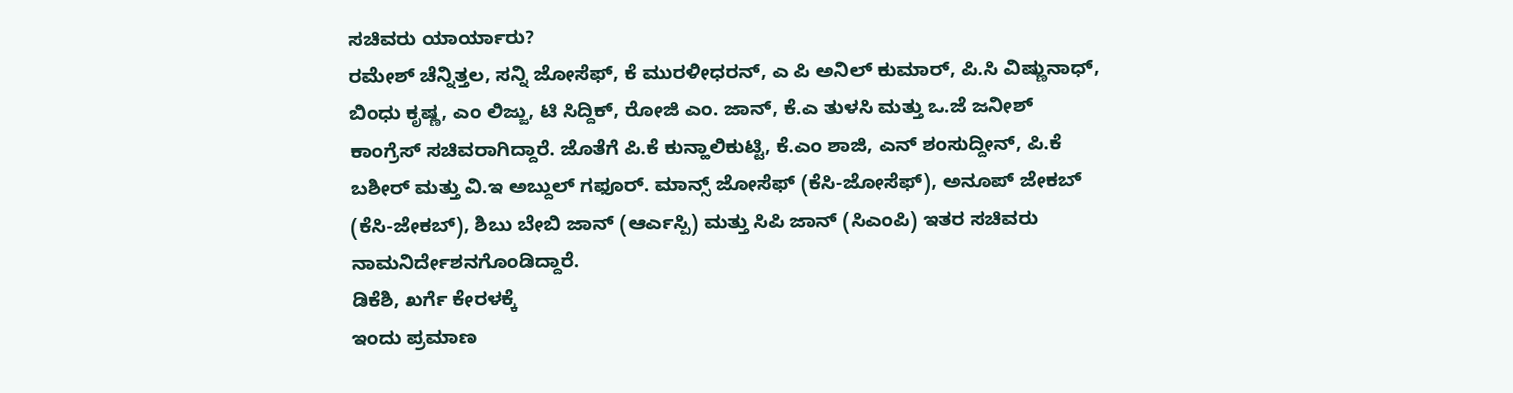ಸಚಿವರು ಯಾರ್ಯಾರು?
ರಮೇಶ್ ಚೆನ್ನಿತ್ತಲ, ಸನ್ನಿ ಜೋಸೆಫ್, ಕೆ ಮುರಳೀಧರನ್, ಎ ಪಿ ಅನಿಲ್ ಕುಮಾರ್, ಪಿ.ಸಿ ವಿಷ್ಣುನಾಧ್, ಬಿಂಧು ಕೃಷ್ಣ, ಎಂ ಲಿಜ್ಜು, ಟಿ ಸಿದ್ದಿಕ್, ರೋಜಿ ಎಂ. ಜಾನ್, ಕೆ.ಎ ತುಳಸಿ ಮತ್ತು ಒ.ಜೆ ಜನೀಶ್ ಕಾಂಗ್ರೆಸ್ ಸಚಿವರಾಗಿದ್ದಾರೆ. ಜೊತೆಗೆ ಪಿ.ಕೆ ಕುನ್ಹಾಲಿಕುಟ್ಟಿ, ಕೆ.ಎಂ ಶಾಜಿ, ಎನ್ ಶಂಸುದ್ದೀನ್, ಪಿ.ಕೆ ಬಶೀರ್ ಮತ್ತು ವಿ.ಇ ಅಬ್ದುಲ್ ಗಫೂರ್. ಮಾನ್ಸ್ ಜೋಸೆಫ್ (ಕೆಸಿ-ಜೋಸೆಫ್), ಅನೂಪ್ ಜೇಕಬ್ (ಕೆಸಿ-ಜೇಕಬ್), ಶಿಬು ಬೇಬಿ ಜಾನ್ (ಆರ್ಎಸ್ಪಿ) ಮತ್ತು ಸಿಪಿ ಜಾನ್ (ಸಿಎಂಪಿ) ಇತರ ಸಚಿವರು ನಾಮನಿರ್ದೇಶನಗೊಂಡಿದ್ದಾರೆ.
ಡಿಕೆಶಿ, ಖರ್ಗೆ ಕೇರಳಕ್ಕೆ
ಇಂದು ಪ್ರಮಾಣ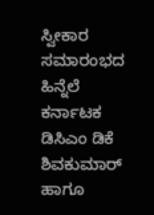ಸ್ವೀಕಾರ ಸಮಾರಂಭದ ಹಿನ್ನೆಲೆ ಕರ್ನಾಟಕ ಡಿಸಿಎಂ ಡಿಕೆ ಶಿವಕುಮಾರ್ ಹಾಗೂ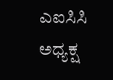ಎಐಸಿಸಿ ಅಧ್ಯಕ್ಷ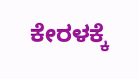ಕೇರಳಕ್ಕೆ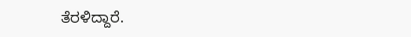ತೆರಳಿದ್ದಾರೆ.